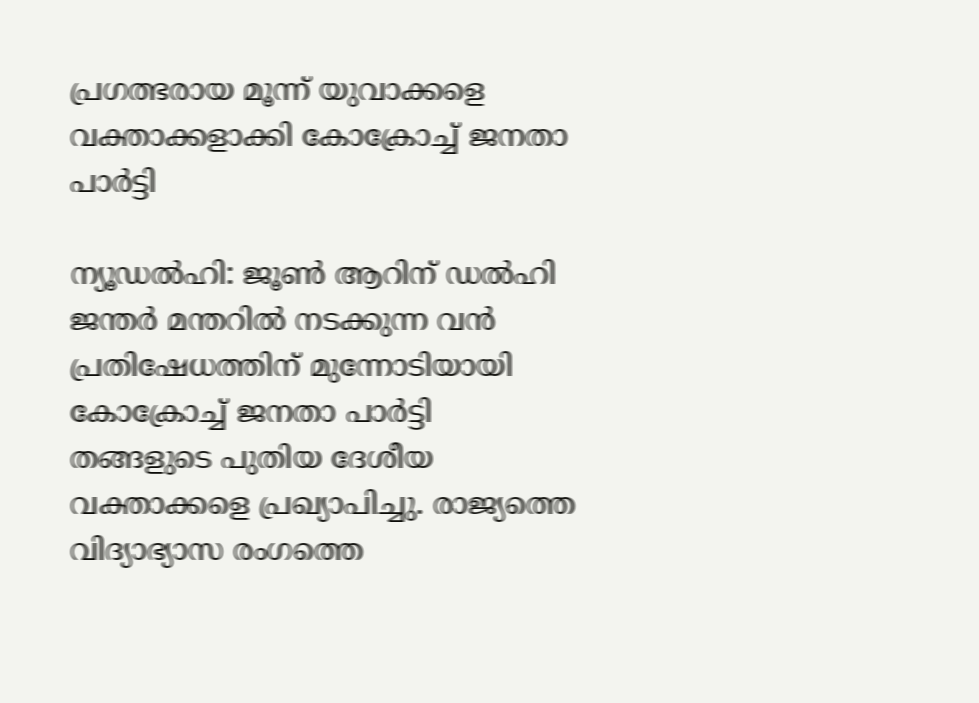പ്രഗത്ഭരായ മൂന്ന് യുവാക്കളെ വക്താക്കളാക്കി കോക്രോച്ച് ജനതാ പാർട്ടി

ന്യൂഡൽഹി: ജൂൺ ആറിന് ഡൽഹി ജന്തർ മന്തറിൽ നടക്കുന്ന വൻ പ്രതിഷേധത്തിന് മുന്നോടിയായി കോക്രോച്ച് ജനതാ പാർട്ടി തങ്ങളുടെ പുതിയ ദേശീയ വക്താക്കളെ പ്രഖ്യാപിച്ചു. രാജ്യത്തെ വിദ്യാഭ്യാസ രംഗത്തെ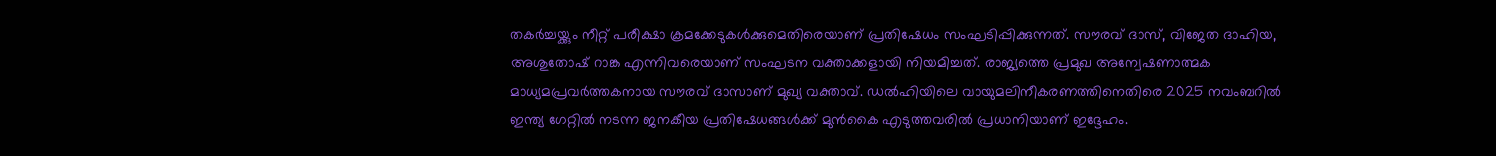തകർച്ചയ്ക്കും നീറ്റ് പരീക്ഷാ ക്രമക്കേടുകൾക്കുമെതിരെയാണ് പ്രതിഷേധം സംഘടിപ്പിക്കുന്നത്. സൗരവ് ദാസ്, വിജേത ദാഹിയ, അശുതോഷ് റാങ്ക എന്നിവരെയാണ് സംഘടന വക്താക്കളായി നിയമിച്ചത്. രാജ്യത്തെ പ്രമുഖ അന്വേഷണാത്മക മാധ്യമപ്രവർത്തകനായ സൗരവ് ദാസാണ് മുഖ്യ വക്താവ്. ഡൽഹിയിലെ വായുമലിനീകരണത്തിനെതിരെ 2025 നവംബറിൽ ഇന്ത്യ ഗേറ്റിൽ നടന്ന ജനകീയ പ്രതിഷേധങ്ങൾക്ക് മുൻകൈ എടുത്തവരിൽ പ്രധാനിയാണ് ഇദ്ദേഹം.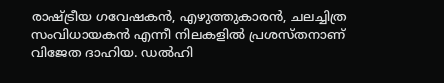രാഷ്ട്രീയ ഗവേഷകൻ, എഴുത്തുകാരൻ, ചലച്ചിത്ര സംവിധായകൻ എന്നീ നിലകളിൽ പ്രശസ്തനാണ് വിജേത ദാഹിയ. ഡൽഹി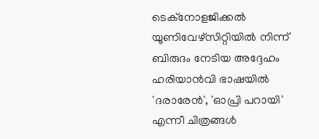ടെക്നോളജിക്കൽ യൂണിവേഴ്സിറ്റിയിൽ നിന്ന് ബിരുദം നേടിയ അദ്ദേഹം ഹരിയാൻവി ഭാഷയിൽ 'ദരാരേൻ', 'ഓപ്രി പറായി' എന്നീ ചിത്രങ്ങൾ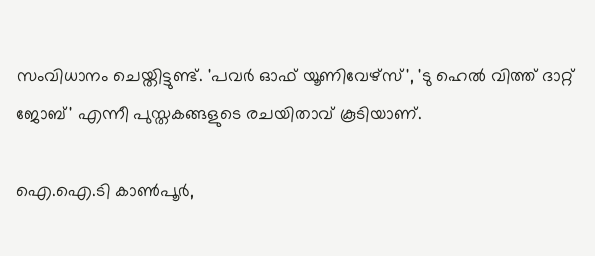സംവിധാനം ചെയ്തിട്ടുണ്ട്. 'പവർ ഓഫ് യൂണിവേഴ്‌സ്', 'ടു ഹെൽ വിത്ത് ദാറ്റ് ജോബ്' എന്നീ പുസ്തകങ്ങളുടെ രചയിതാവ് കൂടിയാണ്.

ഐ.ഐ.ടി കാൺപൂർ,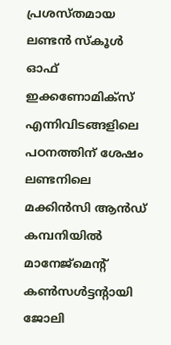പ്രശസ്തമായ ലണ്ടൻ സ്കൂൾ ഓഫ് ഇക്കണോമിക്സ് എന്നിവിടങ്ങളിലെ പഠനത്തിന് ശേഷം ലണ്ടനിലെ മക്കിൻസി ആൻഡ് കമ്പനിയിൽ മാനേജ്‌മെന്റ് കൺസൾട്ടന്റായി ജോലി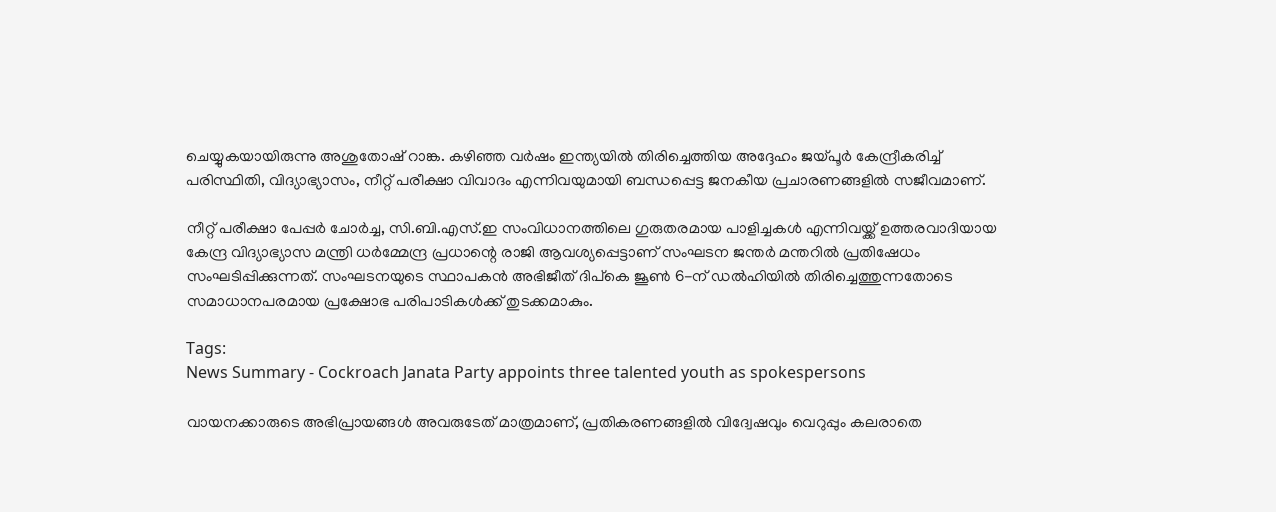ചെയ്യുകയായിരുന്നു അശുതോഷ് റാങ്ക. കഴിഞ്ഞ വർഷം ഇന്ത്യയിൽ തിരിച്ചെത്തിയ അദ്ദേഹം ജയ്പൂർ കേന്ദ്രീകരിച്ച് പരിസ്ഥിതി, വിദ്യാഭ്യാസം, നീറ്റ് പരീക്ഷാ വിവാദം എന്നിവയുമായി ബന്ധപ്പെട്ട ജനകീയ പ്രചാരണങ്ങളിൽ സജീവമാണ്.

നീറ്റ് പരീക്ഷാ പേപ്പർ ചോർച്ച, സി.ബി.എസ്.ഇ സംവിധാനത്തിലെ ഗുരുതരമായ പാളിച്ചകൾ എന്നിവയ്ക്ക് ഉത്തരവാദിയായ കേന്ദ്ര വിദ്യാഭ്യാസ മന്ത്രി ധർമ്മേന്ദ്ര പ്രധാന്റെ രാജി ആവശ്യപ്പെട്ടാണ് സംഘടന ജന്തർ മന്തറിൽ പ്രതിഷേധം സംഘടിപ്പിക്കുന്നത്. സംഘടനയുടെ സ്ഥാപകൻ അഭിജീത് ദിപ്കെ ജൂൺ 6-ന് ഡൽഹിയിൽ തിരിച്ചെത്തുന്നതോടെ സമാധാനപരമായ പ്രക്ഷോഭ പരിപാടികൾക്ക് തുടക്കമാകും.

Tags:
News Summary - Cockroach Janata Party appoints three talented youth as spokespersons

വായനക്കാരുടെ അഭിപ്രായങ്ങള്‍ അവരുടേത് മാത്രമാണ്, പ്രതികരണങ്ങളിൽ വിദ്വേഷവും വെറുപ്പും കലരാതെ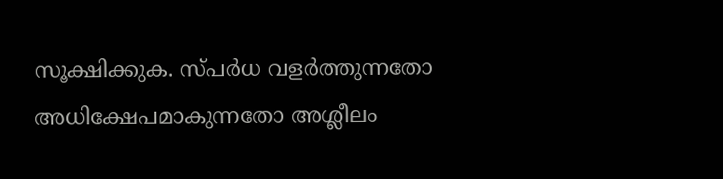സൂക്ഷിക്കുക. സ്പർധ വളർത്തുന്നതോ അധിക്ഷേപമാകുന്നതോ അശ്ലീലം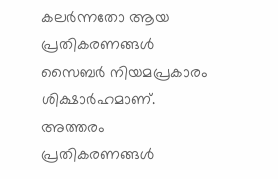കലർന്നതോ ആയ പ്രതികരണങ്ങൾ സൈബർ നിയമപ്രകാരം ശിക്ഷാർഹമാണ്. അത്തരം പ്രതികരണങ്ങൾ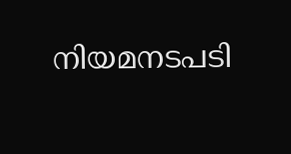നിയമനടപടി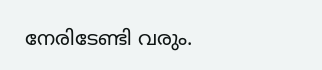നേരിടേണ്ടി വരും.